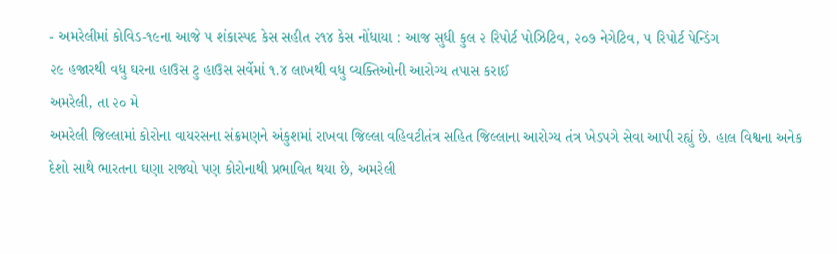- અમરેલીમાં કોવિડ-૧૯ના આજે ૫ શંકાસ્પદ કેસ સહીત ૨૧૪ કેસ નોંધાયા : આજ સુધી કુલ ૨ રિપોર્ટ પોઝિટિવ, ૨૦૭ નેગેટિવ, ૫ રિપોર્ટ પેન્ડિંગ
૨૯ હજારથી વધુ ઘરના હાઉસ ટુ હાઉસ સર્વેમાં ૧.૪ લાખથી વધુ વ્યક્તિઓની આરોગ્ય તપાસ કરાઈ
અમરેલી, તા ૨૦ મે
અમરેલી જિલ્લામાં કોરોના વાયરસના સંક્રમણને અંકુશમાં રાખવા જિલ્લા વહિવટીતંત્ર સહિત જિલ્લાના આરોગ્ય તંત્ર ખેડપગે સેવા આપી રહ્યું છે. હાલ વિશ્વના અનેક દેશો સાથે ભારતના ઘણા રાજ્યો પણ કોરોનાથી પ્રભાવિત થયા છે, અમરેલી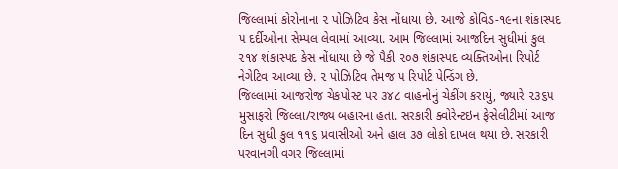જિલ્લામાં કોરોનાના ૨ પોઝિટિવ કેસ નોંધાયા છે. આજે કોવિડ-૧૯ના શંકાસ્પદ ૫ દર્દીઓના સેમ્પલ લેવામાં આવ્યા. આમ જિલ્લામાં આજદિન સુધીમાં કુલ ૨૧૪ શંકાસ્પદ કેસ નોંધાયા છે જે પૈકી ૨૦૭ શંકાસ્પદ વ્યક્તિઓના રિપોર્ટ નેગેટિવ આવ્યા છે. ૨ પોઝિટિવ તેમજ ૫ રિપોર્ટ પેન્ડિંગ છે.
જિલ્લામાં આજરોજ ચેકપોસ્ટ પર ૩૪૮ વાહનોનું ચેકીંગ કરાયું, જ્યારે ૨૩૬૫ મુસાફરો જિલ્લા/રાજ્ય બહારના હતા. સરકારી ક્વોરેન્ટઇન ફેસેલીટીમાં આજ દિન સુધી કુલ ૧૧૬ પ્રવાસીઓ અને હાલ ૩૭ લોકો દાખલ થયા છે. સરકારી પરવાનગી વગર જિલ્લામાં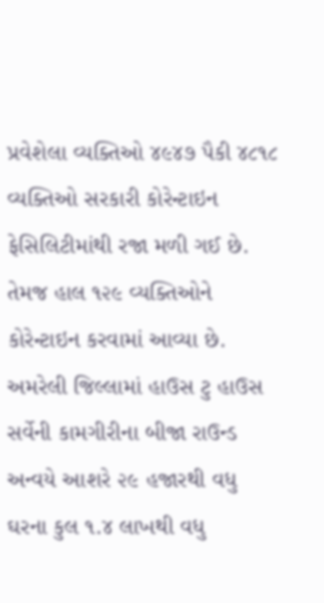પ્રવેશેલા વ્યક્તિઓ ૪૯૪૭ પૈકી ૪૮૧૮ વ્યક્તિઓ સરકારી કોરેન્ટાઇન ફેસિલિટીમાંથી રજા મળી ગઈ છે. તેમજ હાલ ૧૨૯ વ્યક્તિઓને કોરેન્ટાઇન કરવામાં આવ્યા છે.
અમરેલી જિલ્લામાં હાઉસ ટુ હાઉસ સર્વેની કામગીરીના બીજા રાઉન્ડ અન્વયે આશરે ૨૯ હજારથી વધુ ઘરના કુલ ૧.૪ લાખથી વધુ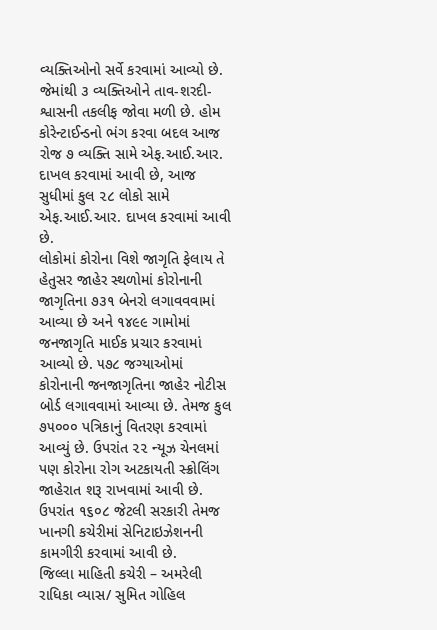વ્યક્તિઓનો સર્વે કરવામાં આવ્યો છે. જેમાંથી ૩ વ્યક્તિઓને તાવ-શરદી-શ્વાસની તકલીફ જોવા મળી છે. હોમ કોરેન્ટાઈન્ડનો ભંગ કરવા બદલ આજ રોજ ૭ વ્યક્તિ સામે એફ.આઈ.આર. દાખલ કરવામાં આવી છે, આજ સુધીમાં કુલ ૨૮ લોકો સામે એફ.આઈ.આર. દાખલ કરવામાં આવી છે.
લોકોમાં કોરોના વિશે જાગૃતિ ફેલાય તે હેતુસર જાહેર સ્થળોમાં કોરોનાની જાગૃતિના ૭૩૧ બેનરો લગાવવવામાં આવ્યા છે અને ૧૪૯૯ ગામોમાં જનજાગૃતિ માઈક પ્રચાર કરવામાં આવ્યો છે. ૫૭૮ જગ્યાઓમાં કોરોનાની જનજાગૃતિના જાહેર નોટીસ બોર્ડ લગાવવામાં આવ્યા છે. તેમજ કુલ ૭૫૦૦૦ પત્રિકાનું વિતરણ કરવામાં આવ્યું છે. ઉપરાંત ૨૨ ન્યૂઝ ચેનલમાં પણ કોરોના રોગ અટકાયતી સ્ક્રોલિંગ જાહેરાત શરૂ રાખવામાં આવી છે. ઉપરાંત ૧૬૦૮ જેટલી સરકારી તેમજ ખાનગી કચેરીમાં સેનિટાઇઝેશનની કામગીરી કરવામાં આવી છે.
જિલ્લા માહિતી કચેરી – અમરેલી
રાધિકા વ્યાસ/ સુમિત ગોહિલ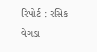રિપોર્ટ : રસિક વેગડા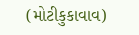(મોટીકુકાવાવ)